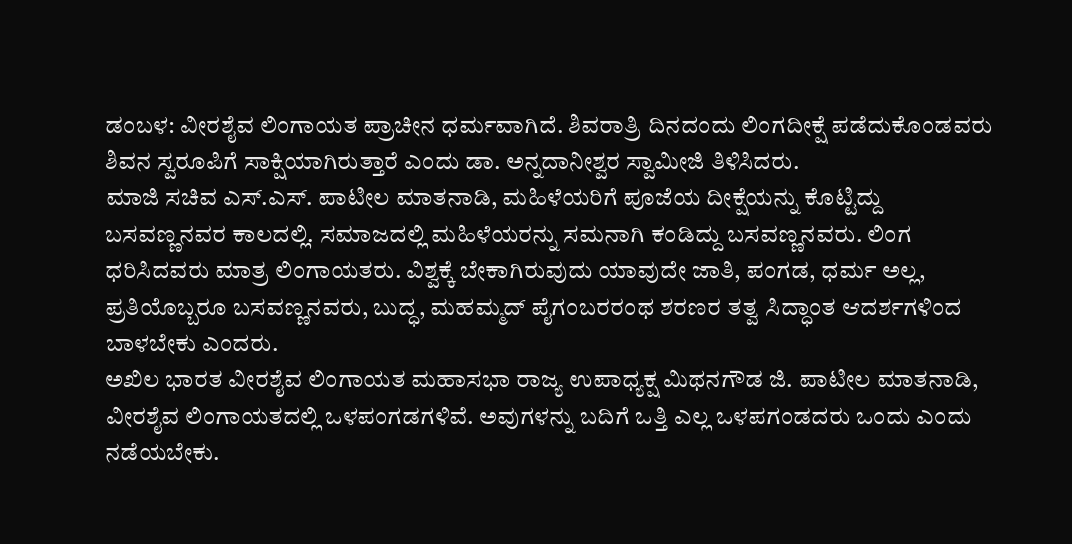ಡಂಬಳ: ವೀರಶೈವ ಲಿಂಗಾಯತ ಪ್ರಾಚೀನ ಧರ್ಮವಾಗಿದೆ. ಶಿವರಾತ್ರಿ ದಿನದಂದು ಲಿಂಗದೀಕ್ಷೆ ಪಡೆದುಕೊಂಡವರು ಶಿವನ ಸ್ವರೂಪಿಗೆ ಸಾಕ್ಷಿಯಾಗಿರುತ್ತಾರೆ ಎಂದು ಡಾ. ಅನ್ನದಾನೀಶ್ವರ ಸ್ವಾಮೀಜಿ ತಿಳಿಸಿದರು.
ಮಾಜಿ ಸಚಿವ ಎಸ್.ಎಸ್. ಪಾಟೀಲ ಮಾತನಾಡಿ, ಮಹಿಳೆಯರಿಗೆ ಪೂಜೆಯ ದೀಕ್ಷೆಯನ್ನು ಕೊಟ್ಟಿದ್ದು ಬಸವಣ್ಣನವರ ಕಾಲದಲ್ಲಿ. ಸಮಾಜದಲ್ಲಿ ಮಹಿಳೆಯರನ್ನು ಸಮನಾಗಿ ಕಂಡಿದ್ದು ಬಸವಣ್ಣನವರು. ಲಿಂಗ ಧರಿಸಿದವರು ಮಾತ್ರ ಲಿಂಗಾಯತರು. ವಿಶ್ವಕ್ಕೆ ಬೇಕಾಗಿರುವುದು ಯಾವುದೇ ಜಾತಿ, ಪಂಗಡ, ಧರ್ಮ ಅಲ್ಲ, ಪ್ರತಿಯೊಬ್ಬರೂ ಬಸವಣ್ಣನವರು, ಬುದ್ಧ, ಮಹಮ್ಮದ್ ಪೈಗಂಬರರಂಥ ಶರಣರ ತತ್ವ ಸಿದ್ಧಾಂತ ಆದರ್ಶಗಳಿಂದ ಬಾಳಬೇಕು ಎಂದರು.
ಅಖಿಲ ಭಾರತ ವೀರಶೈವ ಲಿಂಗಾಯತ ಮಹಾಸಭಾ ರಾಜ್ಯ ಉಪಾಧ್ಯಕ್ಷ ಮಿಥನಗೌಡ ಜಿ. ಪಾಟೀಲ ಮಾತನಾಡಿ, ವೀರಶೈವ ಲಿಂಗಾಯತದಲ್ಲಿ ಒಳಪಂಗಡಗಳಿವೆ. ಅವುಗಳನ್ನು ಬದಿಗೆ ಒತ್ತಿ ಎಲ್ಲ ಒಳಪಗಂಡದರು ಒಂದು ಎಂದು ನಡೆಯಬೇಕು.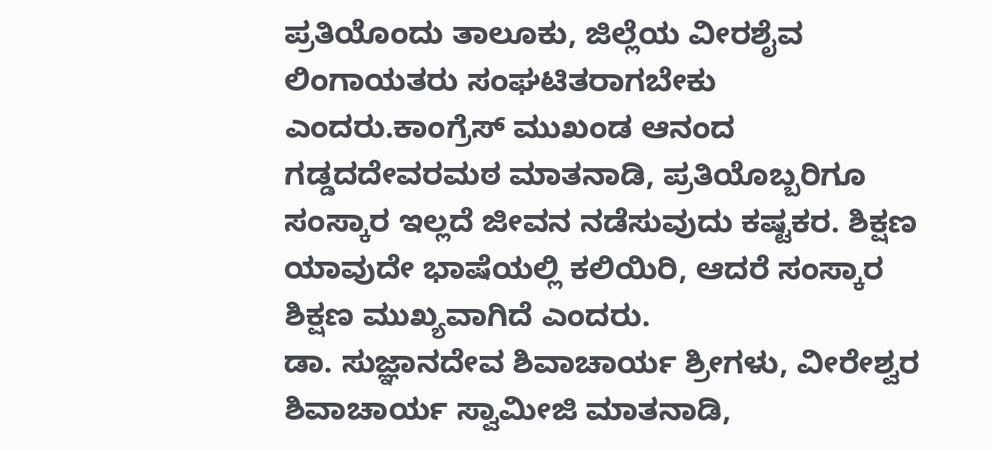ಪ್ರತಿಯೊಂದು ತಾಲೂಕು, ಜಿಲ್ಲೆಯ ವೀರಶೈವ ಲಿಂಗಾಯತರು ಸಂಘಟಿತರಾಗಬೇಕು ಎಂದರು.ಕಾಂಗ್ರೆಸ್ ಮುಖಂಡ ಆನಂದ ಗಡ್ಡದದೇವರಮಠ ಮಾತನಾಡಿ, ಪ್ರತಿಯೊಬ್ಬರಿಗೂ ಸಂಸ್ಕಾರ ಇಲ್ಲದೆ ಜೀವನ ನಡೆಸುವುದು ಕಷ್ಟಕರ. ಶಿಕ್ಷಣ ಯಾವುದೇ ಭಾಷೆಯಲ್ಲಿ ಕಲಿಯಿರಿ, ಆದರೆ ಸಂಸ್ಕಾರ ಶಿಕ್ಷಣ ಮುಖ್ಯವಾಗಿದೆ ಎಂದರು.
ಡಾ. ಸುಜ್ಞಾನದೇವ ಶಿವಾಚಾರ್ಯ ಶ್ರೀಗಳು, ವೀರೇಶ್ವರ ಶಿವಾಚಾರ್ಯ ಸ್ವಾಮೀಜಿ ಮಾತನಾಡಿ,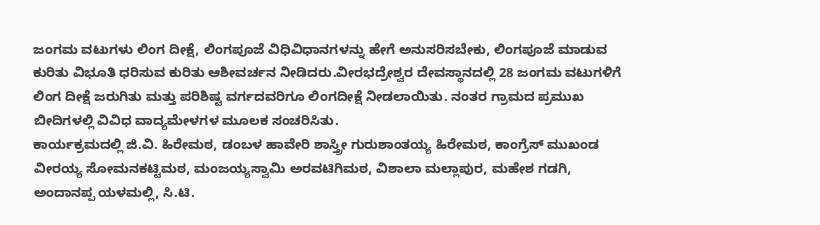ಜಂಗಮ ವಟುಗಳು ಲಿಂಗ ದೀಕ್ಷೆ, ಲಿಂಗಪೂಜೆ ವಿಧಿವಿಧಾನಗಳನ್ನು ಹೇಗೆ ಅನುಸರಿಸಬೇಕು, ಲಿಂಗಪೂಜೆ ಮಾಡುವ ಕುರಿತು ವಿಭೂತಿ ಧರಿಸುವ ಕುರಿತು ಆಶೀವರ್ಚನ ನೀಡಿದರು.ವೀರಭದ್ರೇಶ್ವರ ದೇವಸ್ಥಾನದಲ್ಲಿ 28 ಜಂಗಮ ವಟುಗಳಿಗೆ ಲಿಂಗ ದೀಕ್ಷೆ ಜರುಗಿತು ಮತ್ತು ಪರಿಶಿಷ್ಟ ವರ್ಗದವರಿಗೂ ಲಿಂಗದೀಕ್ಷೆ ನೀಡಲಾಯಿತು. ನಂತರ ಗ್ರಾಮದ ಪ್ರಮುಖ ಬೀದಿಗಳಲ್ಲಿ ವಿವಿಧ ವಾದ್ಯಮೇಳಗಳ ಮೂಲಕ ಸಂಚರಿಸಿತು.
ಕಾರ್ಯಕ್ರಮದಲ್ಲಿ ಜಿ.ವಿ. ಹಿರೇಮಠ, ಡಂಬಳ ಹಾವೇರಿ ಶಾಸ್ತ್ರೀ ಗುರುಶಾಂತಯ್ಯ ಹಿರೇಮಠ, ಕಾಂಗ್ರೆಸ್ ಮುಖಂಡ ವೀರಯ್ಯ ಸೋಮನಕಟ್ಟಿಮಠ, ಮಂಜಯ್ಯಸ್ವಾಮಿ ಅರವಟಿಗಿಮಠ, ವಿಶಾಲಾ ಮಲ್ಲಾಪುರ, ಮಹೇಶ ಗಡಗಿ, ಅಂದಾನಪ್ಪ ಯಳಮಲ್ಲಿ, ಸಿ.ಟಿ.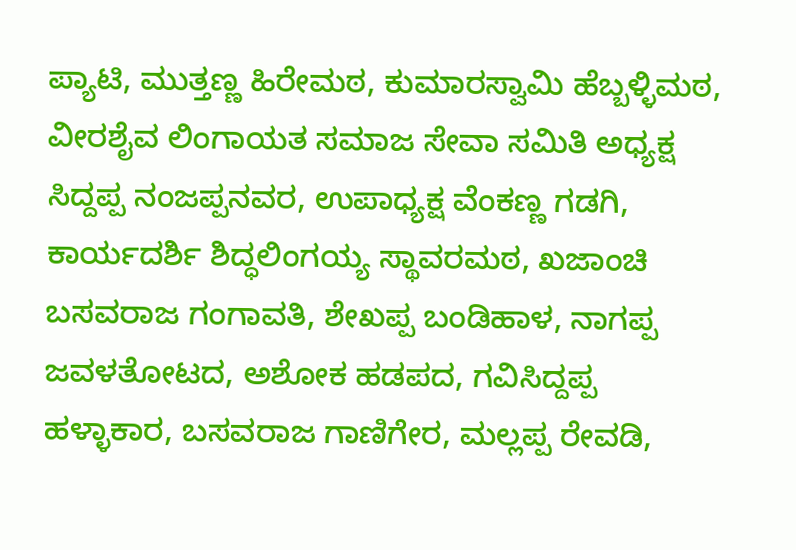ಪ್ಯಾಟಿ, ಮುತ್ತಣ್ಣ ಹಿರೇಮಠ, ಕುಮಾರಸ್ವಾಮಿ ಹೆಬ್ಬಳ್ಳಿಮಠ, ವೀರಶೈವ ಲಿಂಗಾಯತ ಸಮಾಜ ಸೇವಾ ಸಮಿತಿ ಅಧ್ಯಕ್ಷ ಸಿದ್ದಪ್ಪ ನಂಜಪ್ಪನವರ, ಉಪಾಧ್ಯಕ್ಷ ವೆಂಕಣ್ಣ ಗಡಗಿ, ಕಾರ್ಯದರ್ಶಿ ಶಿದ್ಧಲಿಂಗಯ್ಯ ಸ್ಥಾವರಮಠ, ಖಜಾಂಚಿ ಬಸವರಾಜ ಗಂಗಾವತಿ, ಶೇಖಪ್ಪ ಬಂಡಿಹಾಳ, ನಾಗಪ್ಪ ಜವಳತೋಟದ, ಅಶೋಕ ಹಡಪದ, ಗವಿಸಿದ್ದಪ್ಪ ಹಳ್ಳಾಕಾರ, ಬಸವರಾಜ ಗಾಣಿಗೇರ, ಮಲ್ಲಪ್ಪ ರೇವಡಿ,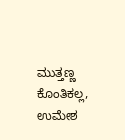ಮುತ್ತಣ್ಣ ಕೊಂತಿಕಲ್ಲ, ಉಮೇಶ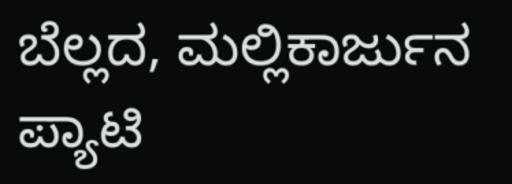ಬೆಲ್ಲದ, ಮಲ್ಲಿಕಾರ್ಜುನ ಪ್ಯಾಟಿ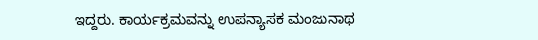ಇದ್ದರು. ಕಾರ್ಯಕ್ರಮವನ್ನು ಉಪನ್ಯಾಸಕ ಮಂಜುನಾಥ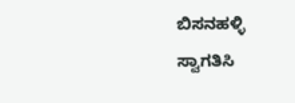ಬಿಸನಹಳ್ಳಿ ಸ್ವಾಗತಿಸಿ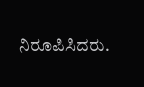ನಿರೂಪಿಸಿದರು.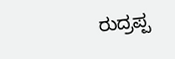ರುದ್ರಪ್ಪ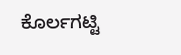ಕೊರ್ಲಗಟ್ಟಿ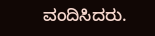ವಂದಿಸಿದರು.